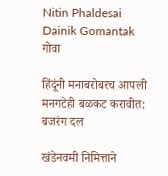Nitin Phaldesai Dainik Gomantak
गोवा

हिंदूंनी मनाबरोबरच आपली मनगटेही बळकट करावीत: बजरंग दल

खंडेनवमी निमित्ताने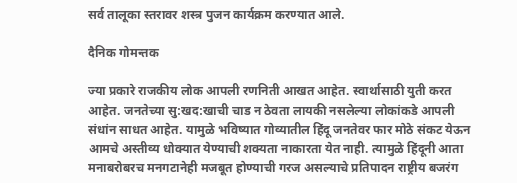सर्व तालूका स्तरावर शस्त्र पुजन कार्यक्रम करण्यात आले.

दैनिक गोमन्तक

ज्या प्रकारे राजकीय लोक आपली रणनिती आखत आहेत. स्वार्थासाठी युती क‌रत आहेत. जनतेच्या सु:खद:खाची चाड न ठेवता लायकी नसलेल्या लोकांकडे आपली संधांन साधत आहेत. यामुळे भविष्यात गोव्यातील हिंदू जनतेवर फार मोठे संकट येऊन आमचे अस्तीव्य धोक्यात येण्याची शक्यता नाकारता येत नाही. त्यामुळे हिंदूनी आता मनाबरोबरच मनगटानेही मजबूत होण्याची गरज असल्याचे प्रतिपादन राष्ट्रीय बजरंग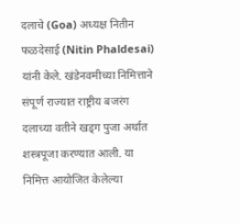दलाचे (Goa) अध्यक्ष नितीन फळदेसाई (Nitin Phaldesai) यांनी केले. खंडेनवमीच्या निमित्ताने संपूर्ण राज्यात राष्ट्रीय बजरंग दलाच्या वतीने खड्ग पुजा अर्थात शस्त्रपूजा करण्यात आली. या निमित्त आयोजित केलेल्या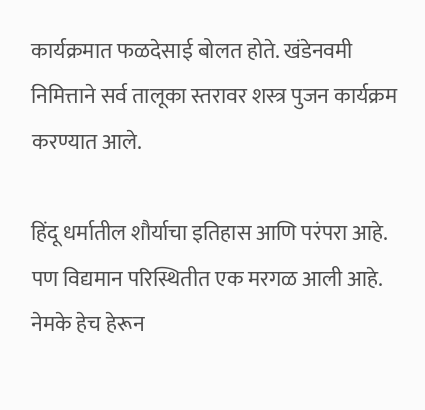कार्यक्रमात फळदेसाई बोलत होते. खंडेनवमी निमित्ताने सर्व तालूका स्तरावर शस्त्र पुजन कार्यक्रम करण्यात आले.

हिंदू धर्मातील शौर्याचा इतिहास आणि परंपरा आहे. पण विद्यमान परिस्थितीत एक मरगळ आली आहे. नेमके हेच हेरून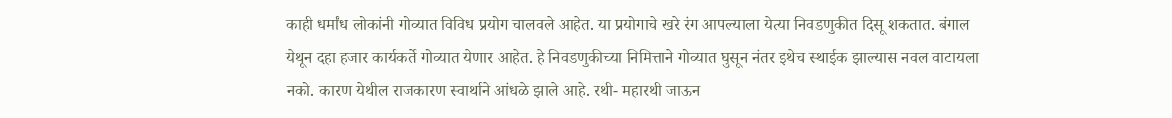काही धर्मांध लोकांनी गोव्यात विविध प्रयोग चालवले आहेत. या प्रयोगाचे खरे रंग आपल्याला येत्या निवडणुकीत दिसू शकतात. बंगाल येथून दहा हजार कार्यकर्ते गोव्यात येणार आहेत. हे निवडणुकीच्या निमित्ताने गोव्यात घुसून नंतर इथेच स्थाईक झाल्यास नवल वाटायला नको. कारण येथील राजकारण स्वार्थाने आंधळे झाले आहे. रथी- महारथी जाऊन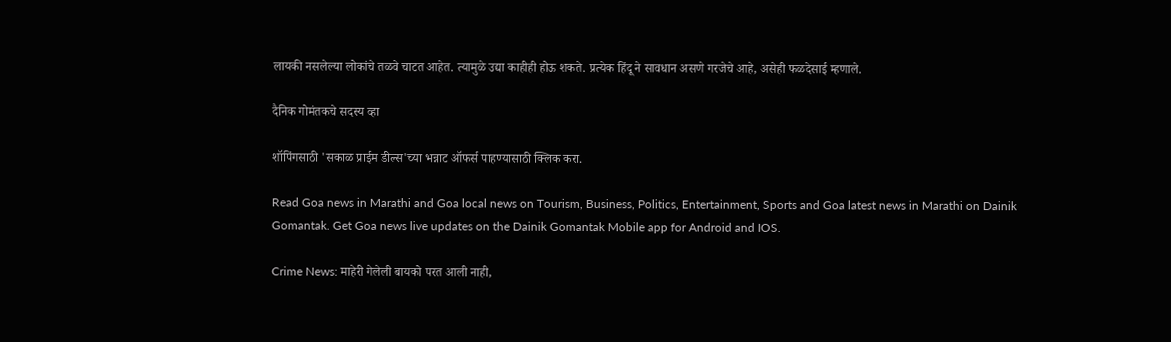लायकी नसलेल्या लोकांचे तळवे चाटत आहेत. त्यामुळे उद्या काहीही होऊ शकते. प्रत्येक हिंदू ने सावधान असणे गरजेचे आहे, असेही फळदेसाई म्हणाले.

दैनिक गोमंतकचे सदस्य व्हा

शॉपिंगसाठी 'सकाळ प्राईम डील्स'च्या भन्नाट ऑफर्स पाहण्यासाठी क्लिक करा.

Read Goa news in Marathi and Goa local news on Tourism, Business, Politics, Entertainment, Sports and Goa latest news in Marathi on Dainik Gomantak. Get Goa news live updates on the Dainik Gomantak Mobile app for Android and IOS.

Crime News: माहेरी गेलेली बायको परत आली नाही,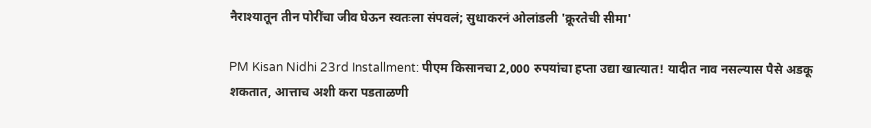नैराश्यातून तीन पोरींचा जीव घेऊन स्वतःला संपवलं; सुधाकरनं ओलांडली 'क्रूरतेची सीमा'

PM Kisan Nidhi 23rd Installment: पीएम किसानचा 2,000 रुपयांचा हप्ता उद्या खात्यात! यादीत नाव नसल्यास पैसे अडकू शकतात, आत्ताच अशी करा पडताळणी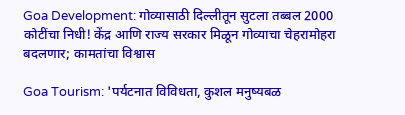Goa Development: गोव्यासाठी दिल्लीतून सुटला तब्बल 2000 कोटींचा निधी! केंद्र आणि राज्य सरकार मिळून गोव्याचा चेहरामोहरा बदलणार; कामतांचा विश्वास

Goa Tourism: 'पर्यटनात विविधता, कुशल मनुष्यबळ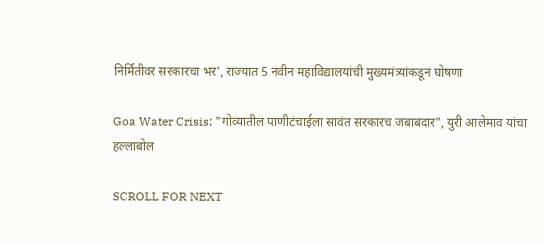निर्मितीवर सरकारचा भर', राज्यात 5 नवीन महाविद्यालयांची मुख्यमंत्र्यांकडून घोषणा

Goa Water Crisis: "गोव्यातील पाणीटंचाईला सावंत सरकारच जबाबदार", युरी आलेमाव यांचा हल्लाबोल

SCROLL FOR NEXT